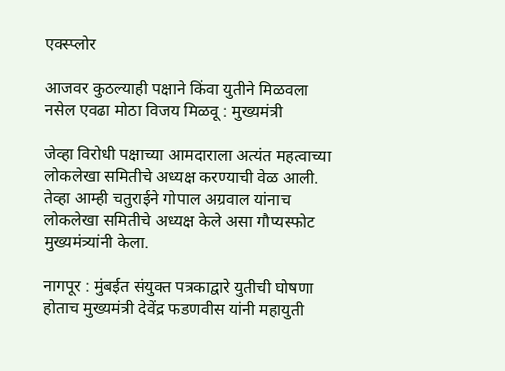एक्स्प्लोर

आजवर कुठल्याही पक्षाने किंवा युतीने मिळवला नसेल एवढा मोठा विजय मिळवू : मुख्यमंत्री

जेव्हा विरोधी पक्षाच्या आमदाराला अत्यंत महत्वाच्या लोकलेखा समितीचे अध्यक्ष करण्याची वेळ आली. तेव्हा आम्ही चतुराईने गोपाल अग्रवाल यांनाच लोकलेखा समितीचे अध्यक्ष केले असा गौप्यस्फोट मुख्यमंत्र्यांनी केला.

नागपूर : मुंबईत संयुक्त पत्रकाद्वारे युतीची घोषणा होताच मुख्यमंत्री देवेंद्र फडणवीस यांनी महायुती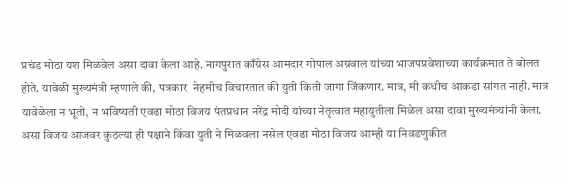प्रचंड मोठा यश मिळवेल असा दावा केला आहे. नागपुरात काँग्रेस आमदार गोपाल अग्रवाल यांच्या भाजपप्रवेशाच्या कार्यक्रमात ते बोलत होते. यावेळी मुख्यमंत्री म्हणाले की, पत्रकार  नेहमीच विचारतात की युती किती जागा जिंकणार. मात्र, मी कधीच आकडा सांगत नाही. मात्र यावेळेला न भूतो, न भविष्यती एवढा मोठा विजय पंतप्रधान नरेंद्र मोदी यांच्या नेतृत्वात महायुतीला मिळेल असा दावा मुख्यमंत्र्यांनी केला. असा विजय आजवर कुठल्या ही पक्षाने किंवा युती ने मिळवला नसेल एवढा मोठा विजय आम्ही या निवडणुकीत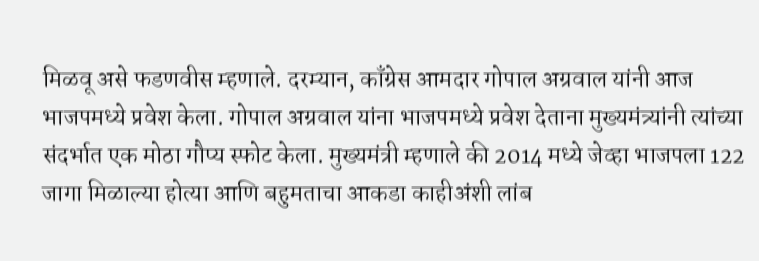मिळवू असे फडणवीस म्हणाले. दरम्यान, काँग्रेस आमदार गोपाल अग्रवाल यांनी आज  भाजपमध्ये प्रवेश केला. गोपाल अग्रवाल यांना भाजपमध्ये प्रवेश देताना मुख्यमंत्र्यांनी त्यांच्या संदर्भात एक मोठा गौप्य स्फोट केला. मुख्यमंत्री म्हणाले की 2014 मध्ये जेव्हा भाजपला 122 जागा मिळाल्या होत्या आणि बहुमताचा आकडा काहीअंशी लांब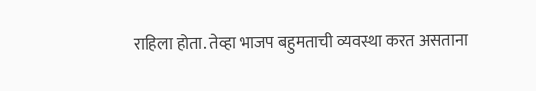राहिला होता. तेव्हा भाजप बहुमताची व्यवस्था करत असताना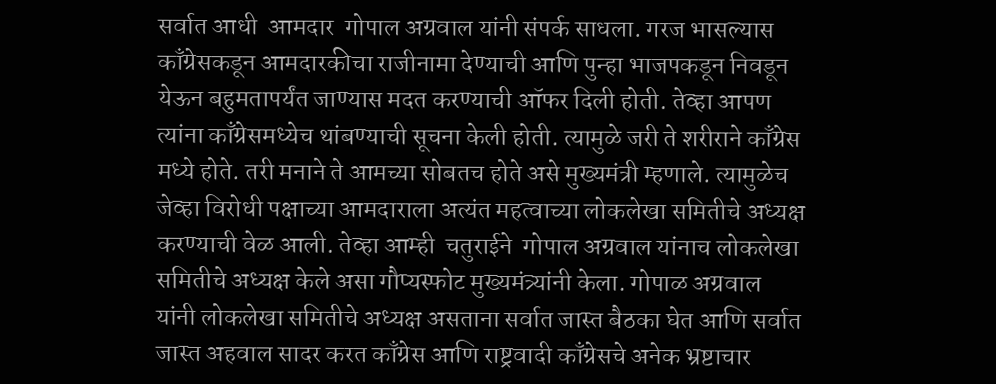सर्वात आधी  आमदार  गोपाल अग्रवाल यांनी संपर्क साधला. गरज भासल्यास काँग्रेसकडून आमदारकीचा राजीनामा देण्याची आणि पुन्हा भाजपकडून निवडून येऊन बहुमतापर्यंत जाण्यास मदत करण्याची ऑफर दिली होती. तेव्हा आपण त्यांना काँग्रेसमध्येच थांबण्याची सूचना केली होती. त्यामुळे जरी ते शरीराने काँग्रेस मध्ये होते. तरी मनाने ते आमच्या सोबतच होते असे मुख्यमंत्री म्हणाले. त्यामुळेच जेव्हा विरोधी पक्षाच्या आमदाराला अत्यंत महत्वाच्या लोकलेखा समितीचे अध्यक्ष करण्याची वेळ आली. तेव्हा आम्ही  चतुराईने  गोपाल अग्रवाल यांनाच लोकलेखा समितीचे अध्यक्ष केले असा गौप्यस्फोट मुख्यमंत्र्यांनी केला. गोपाळ अग्रवाल यांनी लोकलेखा समितीचे अध्यक्ष असताना सर्वात जास्त बैठका घेत आणि सर्वात जास्त अहवाल सादर करत काँग्रेस आणि राष्ट्रवादी काँग्रेसचे अनेक भ्रष्टाचार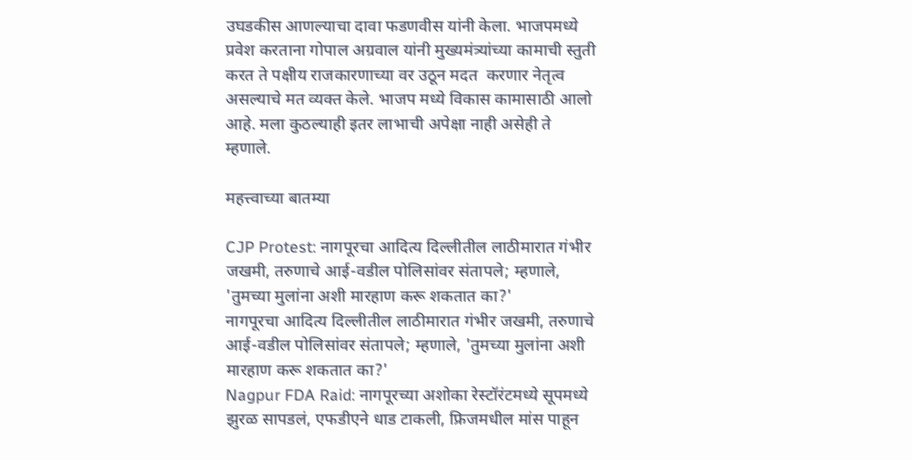उघडकीस आणल्याचा दावा फडणवीस यांनी केला. भाजपमध्ये प्रवेश करताना गोपाल अग्रवाल यांनी मुख्यमंत्र्यांच्या कामाची स्तुती करत ते पक्षीय राजकारणाच्या वर उठून मदत  करणार नेतृत्व असल्याचे मत व्यक्त केले. भाजप मध्ये विकास कामासाठी आलो आहे. मला कुठल्याही इतर लाभाची अपेक्षा नाही असेही ते म्हणाले.

महत्त्वाच्या बातम्या

CJP Protest: नागपूरचा आदित्य दिल्लीतील लाठीमारात गंभीर जखमी, तरुणाचे आई-वडील पोलिसांवर संतापले; म्हणाले, 'तुमच्या मुलांना अशी मारहाण करू शकतात का?'
नागपूरचा आदित्य दिल्लीतील लाठीमारात गंभीर जखमी, तरुणाचे आई-वडील पोलिसांवर संतापले; म्हणाले, 'तुमच्या मुलांना अशी मारहाण करू शकतात का?'
Nagpur FDA Raid: नागपूरच्या अशोका रेस्टॉरंटमध्ये सूपमध्ये झुरळ सापडलं, एफडीएने धाड टाकली, फ्रिजमधील मांस पाहून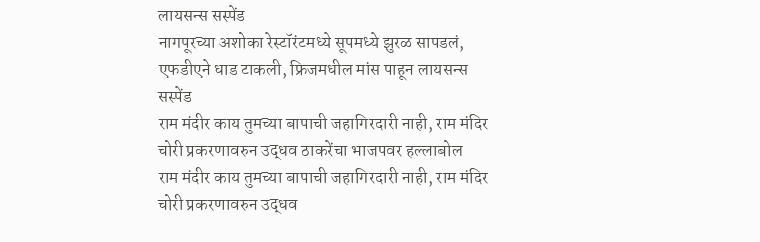लायसन्स सस्पेंड
नागपूरच्या अशोका रेस्टॉरंटमध्ये सूपमध्ये झुरळ सापडलं, एफडीएने धाड टाकली, फ्रिजमधील मांस पाहून लायसन्स सस्पेंड
राम मंदीर काय तुमच्या बापाची जहागिरदारी नाही, राम मंदिर चोरी प्रकरणावरुन उद्धव ठाकरेंचा भाजपवर हल्लाबोल
राम मंदीर काय तुमच्या बापाची जहागिरदारी नाही, राम मंदिर चोरी प्रकरणावरुन उद्धव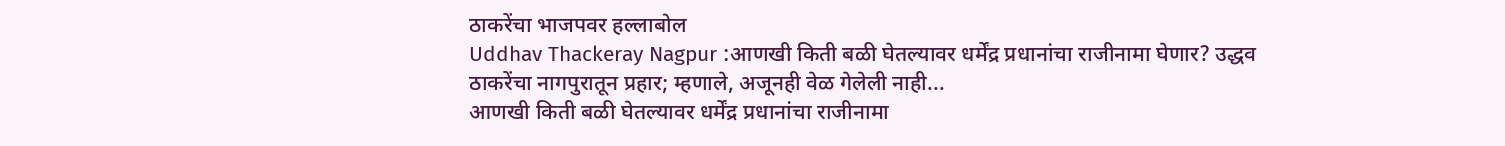ठाकरेंचा भाजपवर हल्लाबोल
Uddhav Thackeray Nagpur :आणखी किती बळी घेतल्यावर धर्मेंद्र प्रधानांचा राजीनामा घेणार? उद्धव ठाकरेंचा नागपुरातून प्रहार; म्हणाले, अजूनही वेळ गेलेली नाही...
आणखी किती बळी घेतल्यावर धर्मेंद्र प्रधानांचा राजीनामा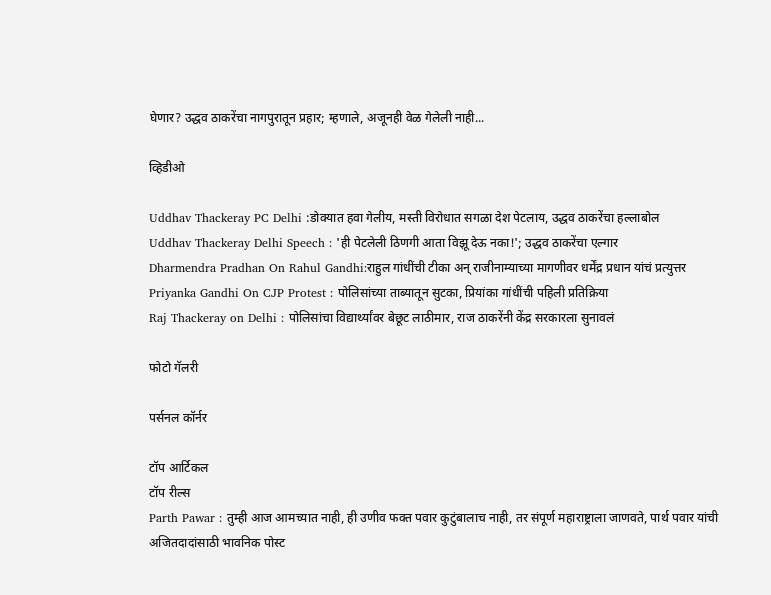घेणार? उद्धव ठाकरेंचा नागपुरातून प्रहार; म्हणाले, अजूनही वेळ गेलेली नाही...

व्हिडीओ

Uddhav Thackeray PC Delhi :डोक्यात हवा गेलीय, मस्ती विरोधात सगळा देश पेटलाय, उद्धव ठाकरेंचा हल्लाबोल
Uddhav Thackeray Delhi Speech : 'ही पेटलेली ठिणगी आता विझू देऊ नका!'; उद्धव ठाकरेंचा एल्गार
Dharmendra Pradhan On Rahul Gandhi:राहुल गांधींची टीका अन् राजीनाम्याच्या मागणीवर धर्मेंद्र प्रधान यांचं प्रत्युत्तर
Priyanka Gandhi On CJP Protest : पोलिसांच्या ताब्यातून सुटका, प्रियांका गांधींची पहिली प्रतिक्रिया
Raj Thackeray on Delhi : पोलिसांचा विद्यार्थ्यांवर बेछूट लाठीमार, राज ठाकरेंनी केंद्र सरकारला सुनावलं

फोटो गॅलरी

पर्सनल कॉर्नर

टॉप आर्टिकल
टॉप रील्स
Parth Pawar : तुम्ही आज आमच्यात नाही, ही उणीव फक्त पवार कुटुंबालाच नाही, तर संपूर्ण महाराष्ट्राला जाणवते, पार्थ पवार यांची अजितदादांसाठी भावनिक पोस्ट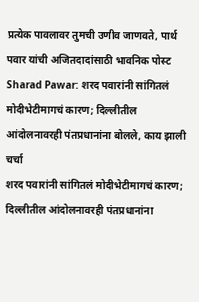प्रत्येक पावलावर तुमची उणीव जाणवते, पार्थ पवार यांची अजितदादांसाठी भावनिक पोस्ट
Sharad Pawar: शरद पवारांनी सांगितलं मोदीभेटीमागचं कारण; दिल्लीतील आंदोलनावरही पंतप्रधानांना बोलले, काय झाली चर्चा
शरद पवारांनी सांगितलं मोदीभेटीमागचं कारण; दिल्लीतील आंदोलनावरही पंतप्रधानांना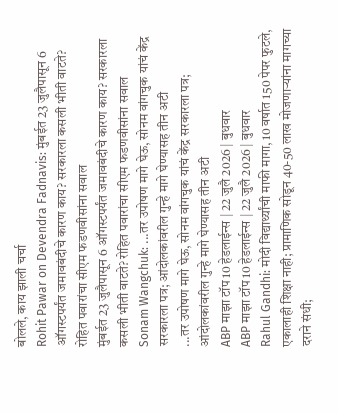बोलले, काय झाली चर्चा
Rohit Pawar on Devendra Fadnavis: मुंबईत 23 जुलैपासून 6 ऑगस्टपर्यंत जमावबंदीचे कारण काय? सरकारला कसली भीती वाटते? रोहित पवारांचा सीएम फडणवीसांना सवाल
मुंबईत 23 जुलैपासून 6 ऑगस्टपर्यंत जमावबंदीचे कारण काय? सरकारला कसली भीती वाटते? रोहित पवारांचा सीएम फडणवीसांना सवाल
Sonam Wangchuk: ...तर उपोषण मागे घेऊ, सोनम वांगचुक यांचं केंद्र सरकारला पत्र; आंदोलकांवरील गुन्हे मागे घेण्यासह तीन अटी
...तर उपोषण मागे घेऊ, सोनम वांगचुक यांचं केंद्र सरकारला पत्र; आंदोलकांवरील गुन्हे मागे घेण्यासह तीन अटी
ABP माझा टॉप 10 हेडलाईन्स | 22 जुलै 2026 | बुधवार
ABP माझा टॉप 10 हेडलाईन्स | 22 जुलै 2026 | बुधवार
Rahul Gandhi: मोदी विद्यार्थ्यांची माफी मागा, 10 वर्षात 150 पेपर फुटले, एकालाही शिक्षा नाही; प्रामाणिक सोडून 40-50 लाख मोजणाऱ्यांना मागच्या दराने संधी;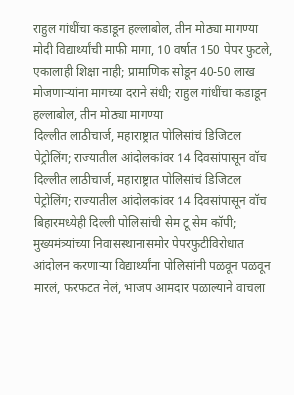राहुल गांधींचा कडाडून हल्लाबोल, तीन मोठ्या मागण्या
मोदी विद्यार्थ्यांची माफी मागा, 10 वर्षात 150 पेपर फुटले, एकालाही शिक्षा नाही; प्रामाणिक सोडून 40-50 लाख मोजणाऱ्यांना मागच्या दराने संधी; राहुल गांधींचा कडाडून हल्लाबोल, तीन मोठ्या मागण्या
दिल्लीत लाठीचार्ज, महाराष्ट्रात पोलिसांचं डिजिटल पेट्रोलिंग; राज्यातील आंदोलकांवर 14 दिवसांपासून वॉच
दिल्लीत लाठीचार्ज, महाराष्ट्रात पोलिसांचं डिजिटल पेट्रोलिंग; राज्यातील आंदोलकांवर 14 दिवसांपासून वॉच
बिहारमध्येही दिल्ली पोलिसांची सेम टू सेम कॉपी; मुख्यमंत्र्यांच्या निवासस्थानासमोर पेपरफुटीविरोधात आंदोलन करणाऱ्या विद्यार्थ्यांना पोलिसांनी पळवून पळवून मारलं, फरफटत नेलं, भाजप आमदार पळाल्याने वाचला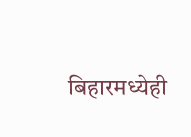बिहारमध्येही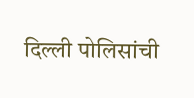दिल्ली पोलिसांची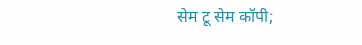सेम टू सेम कॉपी;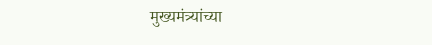मुख्यमंत्र्यांच्या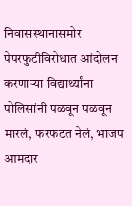निवासस्थानासमोर पेपरफुटीविरोधात आंदोलन करणाऱ्या विद्यार्थ्यांना पोलिसांनी पळवून पळवून मारलं, फरफटत नेलं, भाजप आमदार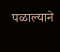पळाल्याने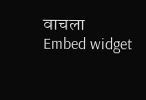वाचला
Embed widget